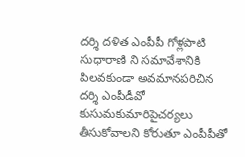దర్శి దళిత ఎంపీపీ గోళ్లపాటి సుధారాణి ని సమావేశానికి పిలవకుండా అవమానపరిచిన దర్శి ఎంపీడీవో కుసుమకుమారిపైచర్యలు తీసుకోవాలని కోరుతూ ఎంపీపీతో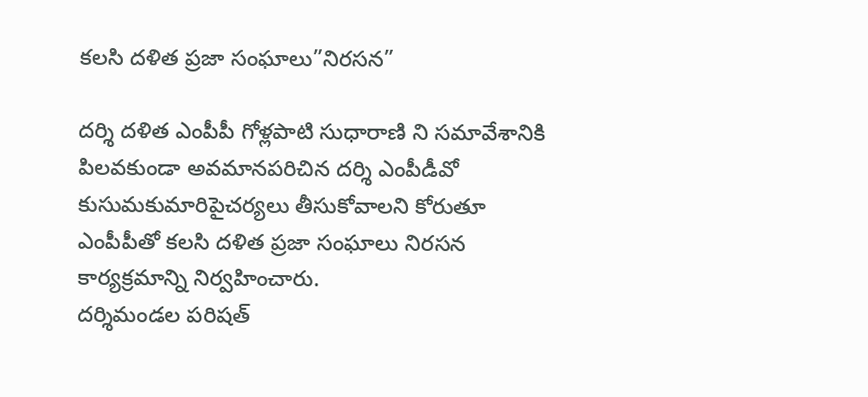కలసి దళిత ప్రజా సంఘాలు”నిరసన”

దర్శి దళిత ఎంపీపీ గోళ్లపాటి సుధారాణి ని సమావేశానికి పిలవకుండా అవమానపరిచిన దర్శి ఎంపీడీవో కుసుమకుమారిపైచర్యలు తీసుకోవాలని కోరుతూ ఎంపీపీతో కలసి దళిత ప్రజా సంఘాలు నిరసన కార్యక్రమాన్ని నిర్వహించారు.
దర్శిమండల పరిషత్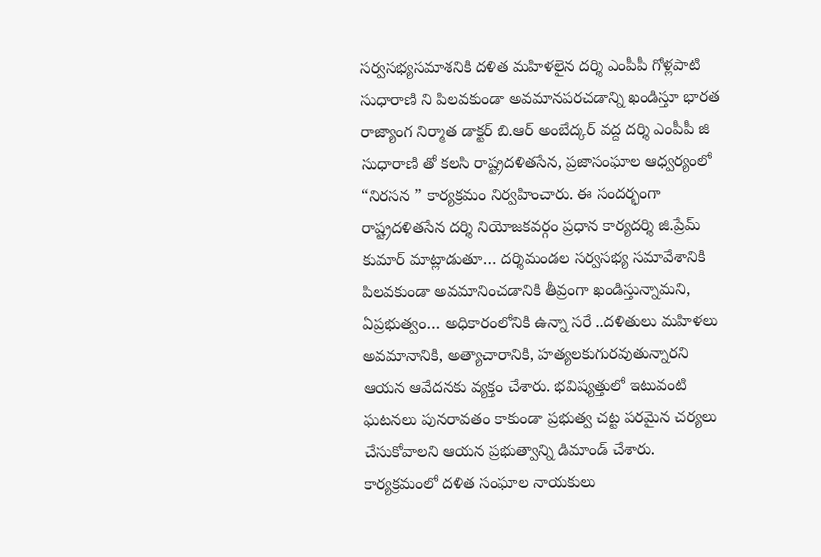సర్వసభ్యసమాశనికి దళిత మహిళలైన దర్శి ఎంపీపీ గోళ్లపాటి సుధారాణి ని పిలవకుండా అవమానపరచడాన్ని ఖండిస్తూ భారత రాజ్యాంగ నిర్మాత డాక్టర్ బి.ఆర్ అంబేద్కర్ వద్ద దర్శి ఎంపీపీ జి సుధారాణి తో కలసి రాష్ట్రదళితసేన, ప్రజాసంఘాల ఆధ్వర్యంలో “నిరసన ” కార్యక్రమం నిర్వహించారు. ఈ సందర్భంగా రాష్ట్రదళితసేన దర్శి నియోజకవర్గం ప్రధాన కార్యదర్శి జి.ప్రేమ్ కుమార్ మాట్లాడుతూ… దర్శిమండల సర్వసభ్య సమావేశానికి పిలవకుండా అవమానించడానికి తీవ్రంగా ఖండిస్తున్నామని, ఏప్రభుత్వం… అధికారంలోనికి ఉన్నా సరే ..దళితులు మహిళలు అవమానానికి, అత్యాచారానికి, హత్యలకుగురవుతున్నారని ఆయన ఆవేదనకు వ్యక్తం చేశారు. భవిష్యత్తులో ఇటువంటి ఘటనలు పునరావతం కాకుండా ప్రభుత్వ చట్ట పరమైన చర్యలు చేసుకోవాలని ఆయన ప్రభుత్వాన్ని డిమాండ్ చేశారు.
కార్యక్రమంలో దళిత సంఘాల నాయకులు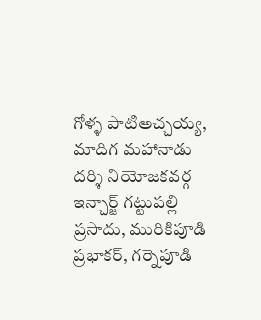గోళ్ళ పాటిఅచ్చయ్య, మాదిగ మహానాడు దర్శి నియోజకవర్గ ఇన్చార్జ్ గట్టుపల్లి ప్రసాదు, మురికిపూడి ప్రభాకర్, గర్నెపూడి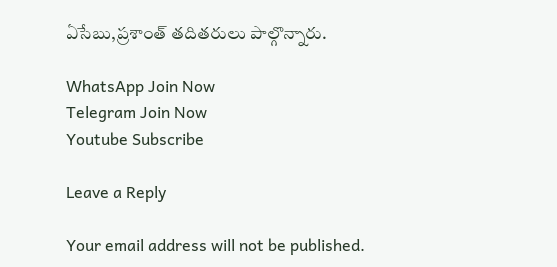ఏసేబు,ప్రశాంత్ తదితరులు పాల్గొన్నారు.

WhatsApp Join Now
Telegram Join Now
Youtube Subscribe

Leave a Reply

Your email address will not be published.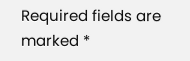Required fields are marked *